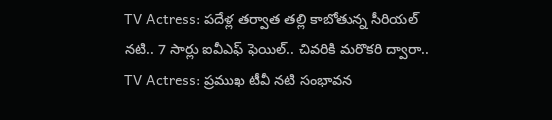TV Actress: పదేళ్ల తర్వాత తల్లి కాబోతున్న సీరియల్ నటి.. 7 సార్లు ఐవీఎఫ్ ఫెయిల్.. చివరికి మరొకరి ద్వారా..
TV Actress: ప్రముఖ టీవీ నటి సంభావన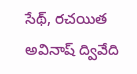సేథ్, రచయిత అవినాష్ ద్వివేది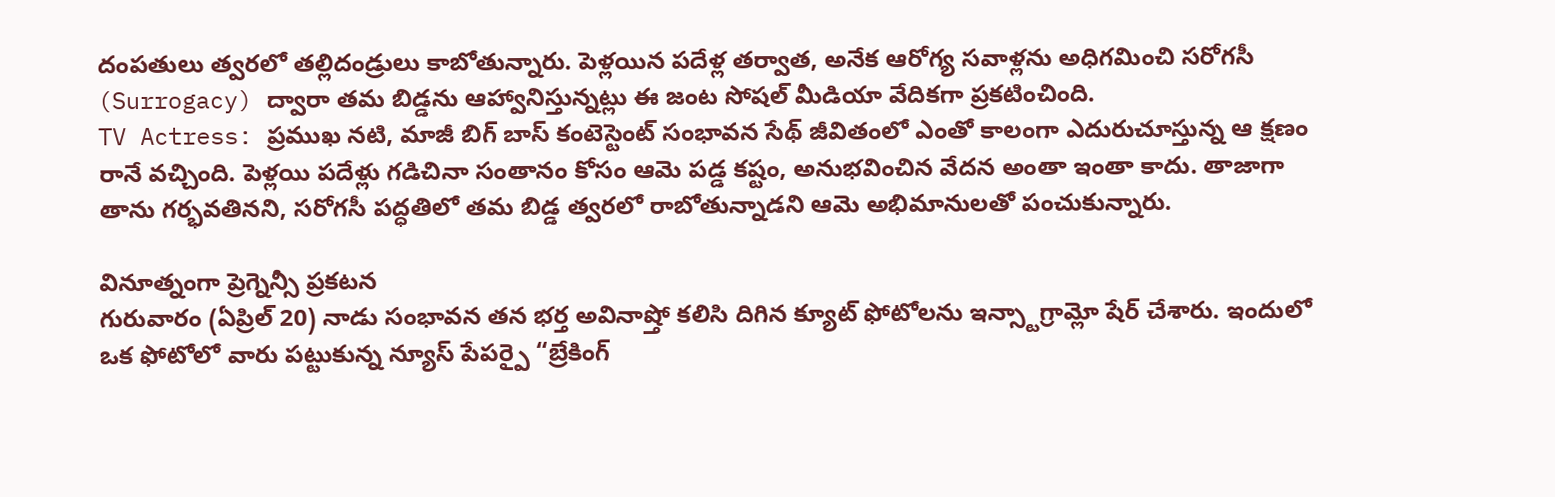దంపతులు త్వరలో తల్లిదండ్రులు కాబోతున్నారు. పెళ్లయిన పదేళ్ల తర్వాత, అనేక ఆరోగ్య సవాళ్లను అధిగమించి సరోగసీ (Surrogacy) ద్వారా తమ బిడ్డను ఆహ్వానిస్తున్నట్లు ఈ జంట సోషల్ మీడియా వేదికగా ప్రకటించింది.
TV Actress: ప్రముఖ నటి, మాజీ బిగ్ బాస్ కంటెస్టెంట్ సంభావన సేథ్ జీవితంలో ఎంతో కాలంగా ఎదురుచూస్తున్న ఆ క్షణం రానే వచ్చింది. పెళ్లయి పదేళ్లు గడిచినా సంతానం కోసం ఆమె పడ్డ కష్టం, అనుభవించిన వేదన అంతా ఇంతా కాదు. తాజాగా తాను గర్భవతినని, సరోగసీ పద్ధతిలో తమ బిడ్డ త్వరలో రాబోతున్నాడని ఆమె అభిమానులతో పంచుకున్నారు.

వినూత్నంగా ప్రెగ్నెన్సీ ప్రకటన
గురువారం (ఏప్రిల్ 20) నాడు సంభావన తన భర్త అవినాష్తో కలిసి దిగిన క్యూట్ ఫోటోలను ఇన్స్టాగ్రామ్లో షేర్ చేశారు. ఇందులో ఒక ఫోటోలో వారు పట్టుకున్న న్యూస్ పేపర్పై “బ్రేకింగ్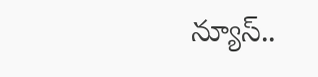న్యూస్..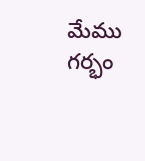మేము గర్భం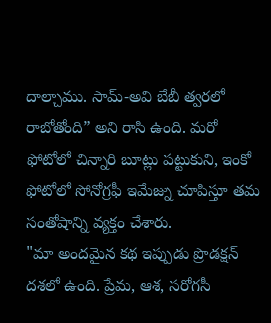దాల్చాము. సామ్-అవి బేబీ త్వరలో రాబోతోంది” అని రాసి ఉంది. మరో ఫోటోలో చిన్నారి బూట్లు పట్టుకుని, ఇంకో ఫోటోలో సోనోగ్రఫీ ఇమేజ్ను చూపిస్తూ తమ సంతోషాన్ని వ్యక్తం చేశారు.
"మా అందమైన కథ ఇప్పుడు ప్రొడక్షన్ దశలో ఉంది. ప్రేమ, ఆశ, సరోగసీ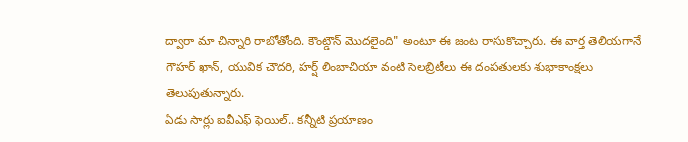ద్వారా మా చిన్నారి రాబోతోంది. కౌంట్డౌన్ మొదలైంది" అంటూ ఈ జంట రాసుకొచ్చారు. ఈ వార్త తెలియగానే గౌహర్ ఖాన్, యువిక చౌదరి, హర్ష్ లింబాచియా వంటి సెలబ్రిటీలు ఈ దంపతులకు శుభాకాంక్షలు తెలుపుతున్నారు.
ఏడు సార్లు ఐవీఎఫ్ ఫెయిల్.. కన్నీటి ప్రయాణం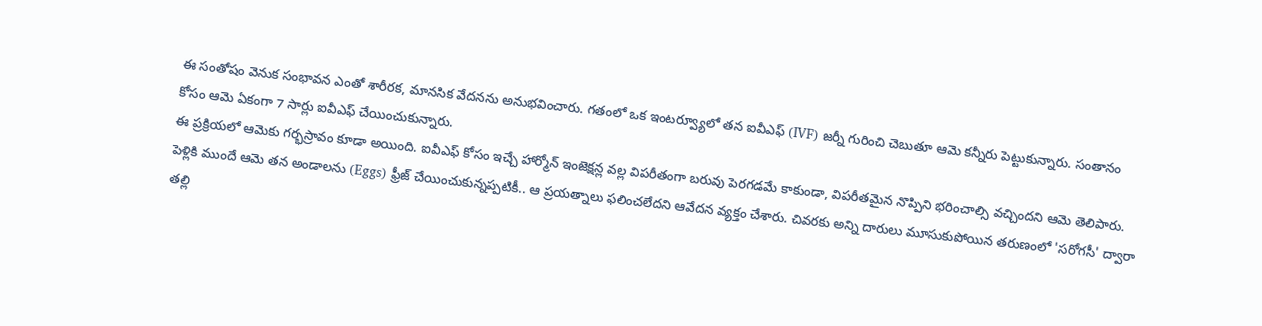ఈ సంతోషం వెనుక సంభావన ఎంతో శారీరక, మానసిక వేదనను అనుభవించారు. గతంలో ఒక ఇంటర్వ్యూలో తన ఐవీఎఫ్ (IVF) జర్నీ గురించి చెబుతూ ఆమె కన్నీరు పెట్టుకున్నారు. సంతానం కోసం ఆమె ఏకంగా 7 సార్లు ఐవీఎఫ్ చేయించుకున్నారు.
ఈ ప్రక్రియలో ఆమెకు గర్భస్రావం కూడా అయింది. ఐవీఎఫ్ కోసం ఇచ్చే హార్మోన్ ఇంజెక్షన్ల వల్ల విపరీతంగా బరువు పెరగడమే కాకుండా, విపరీతమైన నొప్పిని భరించాల్సి వచ్చిందని ఆమె తెలిపారు.
పెళ్లికి ముందే ఆమె తన అండాలను (Eggs) ఫ్రీజ్ చేయించుకున్నప్పటికీ.. ఆ ప్రయత్నాలు ఫలించలేదని ఆవేదన వ్యక్తం చేశారు. చివరకు అన్ని దారులు మూసుకుపోయిన తరుణంలో 'సరోగసీ' ద్వారా తల్లి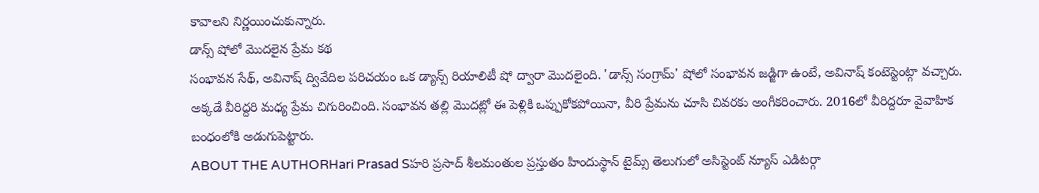కావాలని నిర్ణయించుకున్నారు.
డాన్స్ షోలో మొదలైన ప్రేమ కథ
సంభావన సేథ్, అవినాష్ ద్వివేదిల పరిచయం ఒక డ్యాన్స్ రియాలిటీ షో ద్వారా మొదలైంది. 'డాన్స్ సంగ్రామ్' షోలో సంభావన జడ్జిగా ఉంటే, అవినాష్ కంటెస్టెంట్గా వచ్చారు. అక్కడే వీరిద్దరి మధ్య ప్రేమ చిగురించింది. సంభావన తల్లి మొదట్లో ఈ పెళ్లికి ఒప్పుకోకపోయినా, వీరి ప్రేమను చూసి చివరకు అంగీకరించారు. 2016లో వీరిద్దరూ వైవాహిక బంధంలోకి అడుగుపెట్టారు.
ABOUT THE AUTHORHari Prasad Sహరి ప్రసాద్ శీలమంతుల ప్రస్తుతం హిందుస్థాన్ టైమ్స్ తెలుగులో అసిస్టెంట్ న్యూస్ ఎడిటర్గా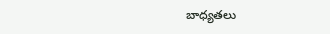బాధ్యతలు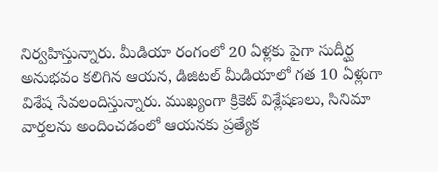నిర్వహిస్తున్నారు. మీడియా రంగంలో 20 ఏళ్లకు పైగా సుదీర్ఘ అనుభవం కలిగిన ఆయన, డిజిటల్ మీడియాలో గత 10 ఏళ్లుగా విశేష సేవలందిస్తున్నారు. ముఖ్యంగా క్రికెట్ విశ్లేషణలు, సినిమా వార్తలను అందించడంలో ఆయనకు ప్రత్యేక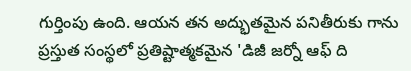గుర్తింపు ఉంది. ఆయన తన అద్భుతమైన పనితీరుకు గాను ప్రస్తుత సంస్థలో ప్రతిష్టాత్మకమైన 'డిజీ జర్నో ఆఫ్ ది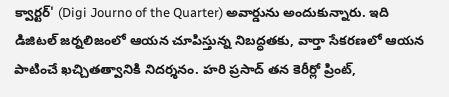క్వార్టర్' (Digi Journo of the Quarter) అవార్డును అందుకున్నారు. ఇది డిజిటల్ జర్నలిజంలో ఆయన చూపిస్తున్న నిబద్ధతకు, వార్తా సేకరణలో ఆయన పాటించే ఖచ్చితత్వానికి నిదర్శనం. హరి ప్రసాద్ తన కెరీర్లో ప్రింట్,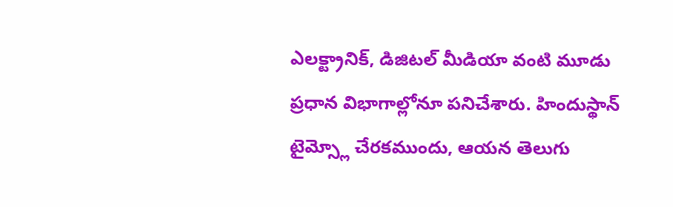ఎలక్ట్రానిక్, డిజిటల్ మీడియా వంటి మూడు ప్రధాన విభాగాల్లోనూ పనిచేశారు. హిందుస్థాన్ టైమ్స్లో చేరకముందు, ఆయన తెలుగు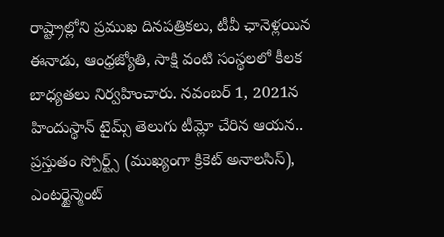రాష్ట్రాల్లోని ప్రముఖ దినపత్రికలు, టీవీ ఛానెళ్లయిన ఈనాడు, ఆంధ్రజ్యోతి, సాక్షి వంటి సంస్థలలో కీలక బాధ్యతలు నిర్వహించారు. నవంబర్ 1, 2021న హిందుస్థాన్ టైమ్స్ తెలుగు టీమ్లో చేరిన ఆయన.. ప్రస్తుతం స్పోర్ట్స్ (ముఖ్యంగా క్రికెట్ అనాలసిస్), ఎంటర్టైన్మెంట్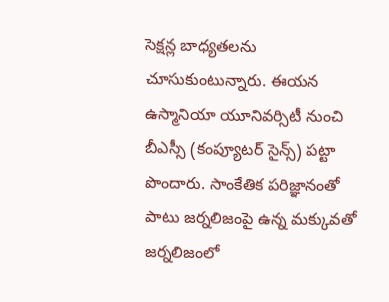సెక్షన్ల బాధ్యతలను చూసుకుంటున్నారు. ఈయన ఉస్మానియా యూనివర్సిటీ నుంచి బీఎస్సీ (కంప్యూటర్ సైన్స్) పట్టా పొందారు. సాంకేతిక పరిజ్ఞానంతో పాటు జర్నలిజంపై ఉన్న మక్కువతో జర్నలిజంలో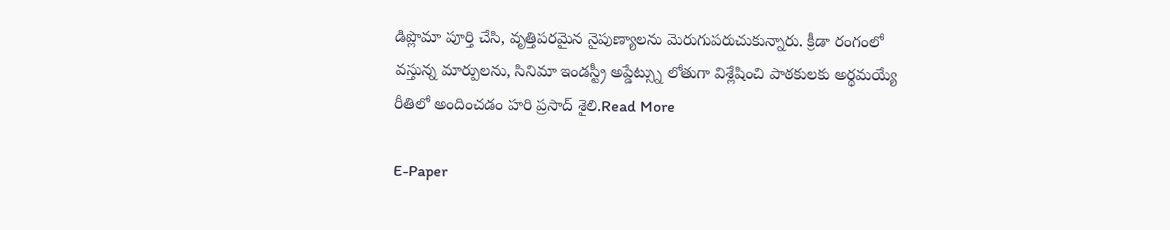డిప్లొమా పూర్తి చేసి, వృత్తిపరమైన నైపుణ్యాలను మెరుగుపరుచుకున్నారు. క్రీడా రంగంలో వస్తున్న మార్పులను, సినిమా ఇండస్ట్రీ అప్డేట్స్ను లోతుగా విశ్లేషించి పాఠకులకు అర్థమయ్యే రీతిలో అందించడం హరి ప్రసాద్ శైలి.Read More

E-Paper